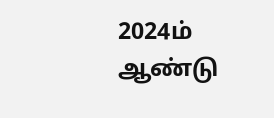2024ம் ஆண்டு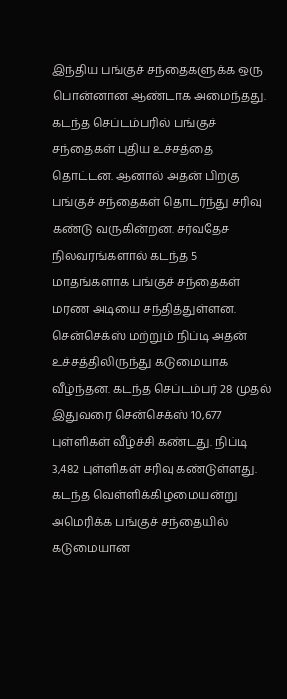இந்திய பங்குச் சந்தைகளுக்க ஒரு பொன்னான ஆண்டாக அமைந்தது. கடந்த செப்டம்பரில் பங்குச் சந்தைகள் புதிய உச்சத்தை தொட்டன. ஆனால் அதன் பிறகு பங்குச் சந்தைகள் தொடர்ந்து சரிவு கண்டு வருகின்றன. சர்வதேச நிலவரங்களால் கடந்த 5 மாதங்களாக பங்குச் சந்தைகள் மரண அடியை சந்தித்துள்ளன. சென்செக்ஸ் மற்றும் நிப்டி அதன் உச்சத்திலிருந்து கடுமையாக வீழ்ந்தன. கடந்த செப்டம்பர் 28 முதல் இதுவரை சென்செக்ஸ் 10,677 புள்ளிகள் வீழ்ச்சி கண்டது. நிப்டி 3,482 புள்ளிகள் சரிவு கண்டுள்ளது.
கடந்த வெள்ளிக்கிழமையன்று அமெரிக்க பங்குச் சந்தையில் கடுமையான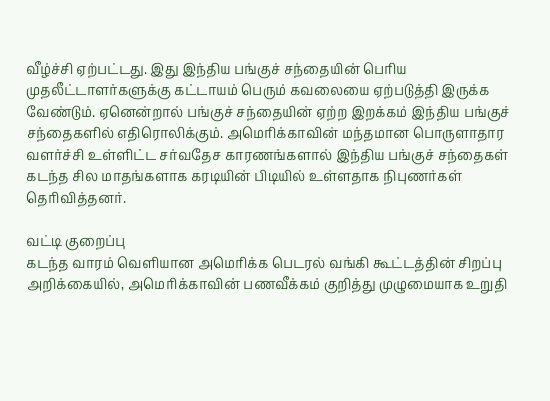வீழ்ச்சி ஏற்பட்டது. இது இந்திய பங்குச் சந்தையின் பெரிய முதலீட்டாளர்களுக்கு கட்டாயம் பெரும் கவலையை ஏற்படுத்தி இருக்க வேண்டும். ஏனென்றால் பங்குச் சந்தையின் ஏற்ற இறக்கம் இந்திய பங்குச் சந்தைகளில் எதிரொலிக்கும். அமெரிக்காவின் மந்தமான பொருளாதார வளர்ச்சி உள்ளிட்ட சர்வதேச காரணங்களால் இந்திய பங்குச் சந்தைகள் கடந்த சில மாதங்களாக கரடியின் பிடியில் உள்ளதாக நிபுணர்கள் தெரிவித்தனர்.

வட்டி குறைப்பு
கடந்த வாரம் வெளியான அமெரிக்க பெடரல் வங்கி கூட்டத்தின் சிறப்பு அறிக்கையில், அமெரிக்காவின் பணவீக்கம் குறித்து முழுமையாக உறுதி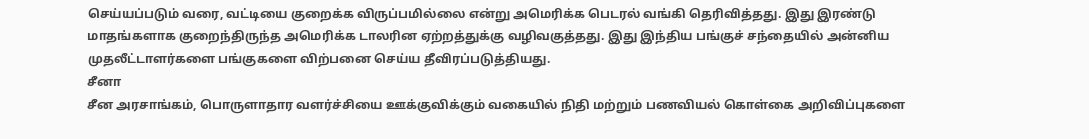செய்யப்படும் வரை, வட்டியை குறைக்க விருப்பமில்லை என்று அமெரிக்க பெடரல் வங்கி தெரிவித்தது. இது இரண்டு மாதங்களாக குறைந்திருந்த அமெரிக்க டாலரின ஏற்றத்துக்கு வழிவகுத்தது. இது இந்திய பங்குச் சந்தையில் அன்னிய முதலீட்டாளர்களை பங்குகளை விற்பனை செய்ய தீவிரப்படுத்தியது.
சீனா
சீன அரசாங்கம், பொருளாதார வளர்ச்சியை ஊக்குவிக்கும் வகையில் நிதி மற்றும் பணவியல் கொள்கை அறிவிப்புகளை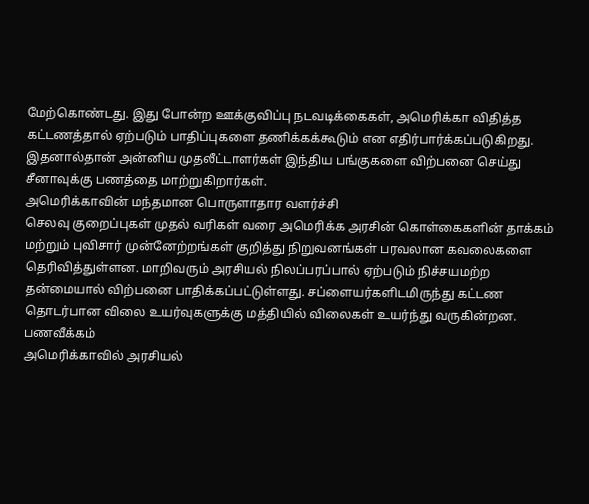மேற்கொண்டது. இது போன்ற ஊக்குவிப்பு நடவடிக்கைகள், அமெரிக்கா விதித்த கட்டணத்தால் ஏற்படும் பாதிப்புகளை தணிக்கக்கூடும் என எதிர்பார்க்கப்படுகிறது. இதனால்தான் அன்னிய முதலீட்டாளர்கள் இந்திய பங்குகளை விற்பனை செய்து சீனாவுக்கு பணத்தை மாற்றுகிறார்கள்.
அமெரிக்காவின் மந்தமான பொருளாதார வளர்ச்சி
செலவு குறைப்புகள் முதல் வரிகள் வரை அமெரிக்க அரசின் கொள்கைகளின் தாக்கம் மற்றும் புவிசார் முன்னேற்றங்கள் குறித்து நிறுவனங்கள் பரவலான கவலைகளை தெரிவித்துள்ளன. மாறிவரும் அரசியல் நிலப்பரப்பால் ஏற்படும் நிச்சயமற்ற தன்மையால் விற்பனை பாதிக்கப்பட்டுள்ளது. சப்ளையர்களிடமிருந்து கட்டண தொடர்பான விலை உயர்வுகளுக்கு மத்தியில் விலைகள் உயர்ந்து வருகின்றன.
பணவீக்கம்
அமெரிக்காவில் அரசியல்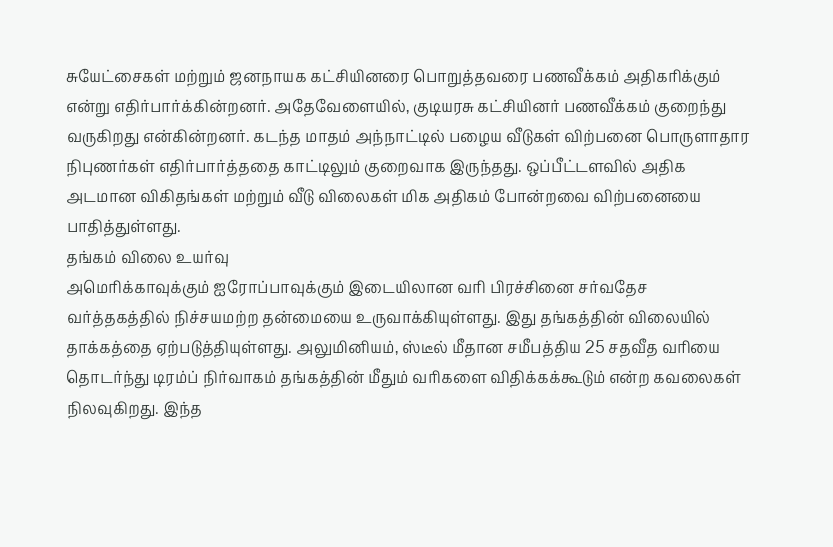சுயேட்சைகள் மற்றும் ஜனநாயக கட்சியினரை பொறுத்தவரை பணவீக்கம் அதிகரிக்கும் என்று எதிர்பார்க்கின்றனர். அதேவேளையில், குடியரசு கட்சியினர் பணவீக்கம் குறைந்து வருகிறது என்கின்றனர். கடந்த மாதம் அந்நாட்டில் பழைய வீடுகள் விற்பனை பொருளாதார நிபுணர்கள் எதிர்பார்த்ததை காட்டிலும் குறைவாக இருந்தது. ஒப்பீட்டளவில் அதிக அடமான விகிதங்கள் மற்றும் வீடு விலைகள் மிக அதிகம் போன்றவை விற்பனையை பாதித்துள்ளது.
தங்கம் விலை உயர்வு
அமெரிக்காவுக்கும் ஐரோப்பாவுக்கும் இடையிலான வரி பிரச்சினை சர்வதேச வர்த்தகத்தில் நிச்சயமற்ற தன்மையை உருவாக்கியுள்ளது. இது தங்கத்தின் விலையில் தாக்கத்தை ஏற்படுத்தியுள்ளது. அலுமினியம், ஸ்டீல் மீதான சமீபத்திய 25 சதவீத வரியை தொடர்ந்து டிரம்ப் நிர்வாகம் தங்கத்தின் மீதும் வரிகளை விதிக்கக்கூடும் என்ற கவலைகள் நிலவுகிறது. இந்த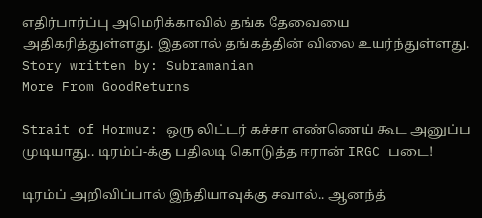எதிர்பார்ப்பு அமெரிக்காவில் தங்க தேவையை அதிகரித்துள்ளது. இதனால் தங்கத்தின் விலை உயர்ந்துள்ளது.
Story written by: Subramanian
More From GoodReturns

Strait of Hormuz: ஒரு லிட்டர் கச்சா எண்ணெய் கூட அனுப்ப முடியாது.. டிரம்ப்-க்கு பதிலடி கொடுத்த ஈரான் IRGC படை!

டிரம்ப் அறிவிப்பால் இந்தியாவுக்கு சவால்.. ஆனந்த்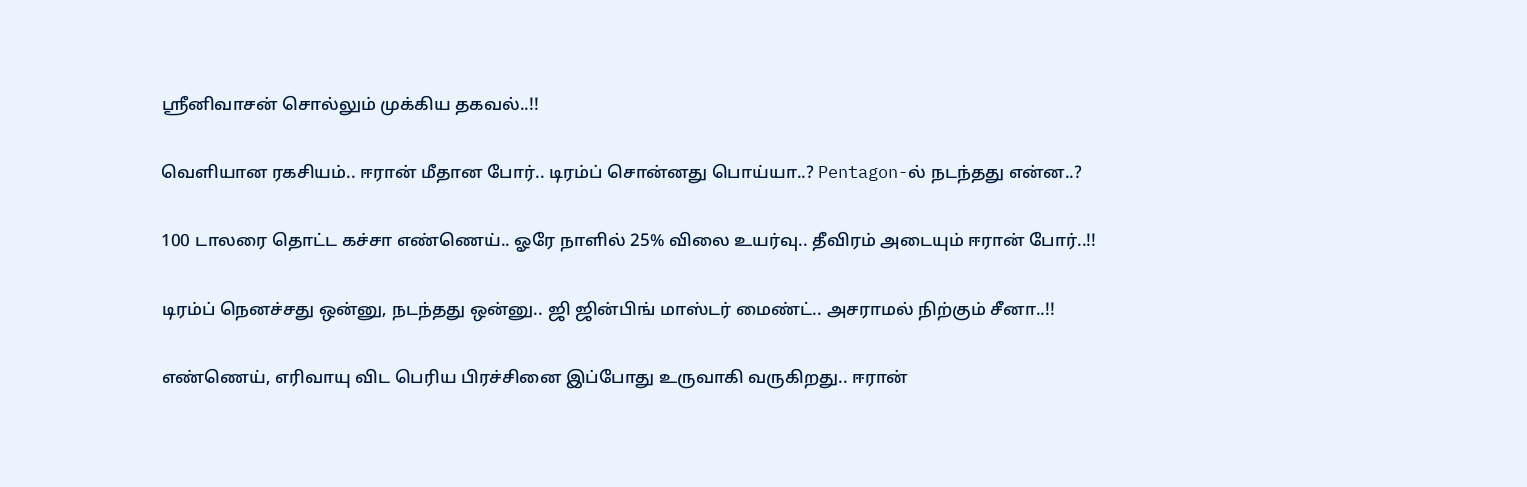ஸ்ரீனிவாசன் சொல்லும் முக்கிய தகவல்..!!

வெளியான ரகசியம்.. ஈரான் மீதான போர்.. டிரம்ப் சொன்னது பொய்யா..? Pentagon-ல் நடந்தது என்ன..?

100 டாலரை தொட்ட கச்சா எண்ணெய்.. ஓரே நாளில் 25% விலை உயர்வு.. தீவிரம் அடையும் ஈரான் போர்..!!

டிரம்ப் நெனச்சது ஒன்னு, நடந்தது ஒன்னு.. ஜி ஜின்பிங் மாஸ்டர் மைண்ட்.. அசராமல் நிற்கும் சீனா..!!

எண்ணெய், எரிவாயு விட பெரிய பிரச்சினை இப்போது உருவாகி வருகிறது.. ஈரான்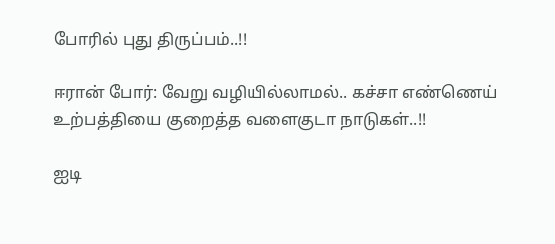போரில் புது திருப்பம்..!!

ஈரான் போர்: வேறு வழியில்லாமல்.. கச்சா எண்ணெய் உற்பத்தியை குறைத்த வளைகுடா நாடுகள்..!!

ஐடி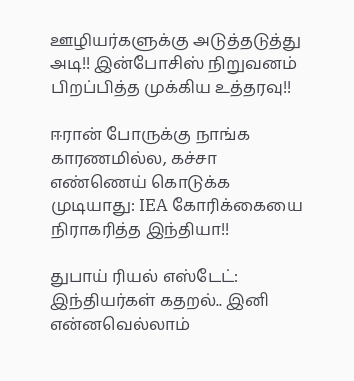ஊழியர்களுக்கு அடுத்தடுத்து அடி!! இன்போசிஸ் நிறுவனம் பிறப்பித்த முக்கிய உத்தரவு!!

ஈரான் போருக்கு நாங்க காரணமில்ல, கச்சா எண்ணெய் கொடுக்க முடியாது: IEA கோரிக்கையை நிராகரித்த இந்தியா!!

துபாய் ரியல் எஸ்டேட்: இந்தியர்கள் கதறல்.. இனி என்னவெல்லாம்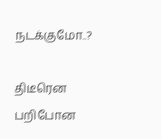நடக்குமோ..?

திடீரென பறிபோன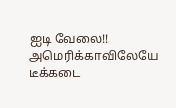ஐடி வேலை!! அமெரிக்காவிலேயே டீக்கடை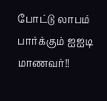போட்டு லாபம் பார்க்கும் ஐஐடி மாணவர்!!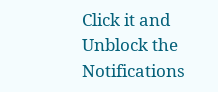Click it and Unblock the Notifications